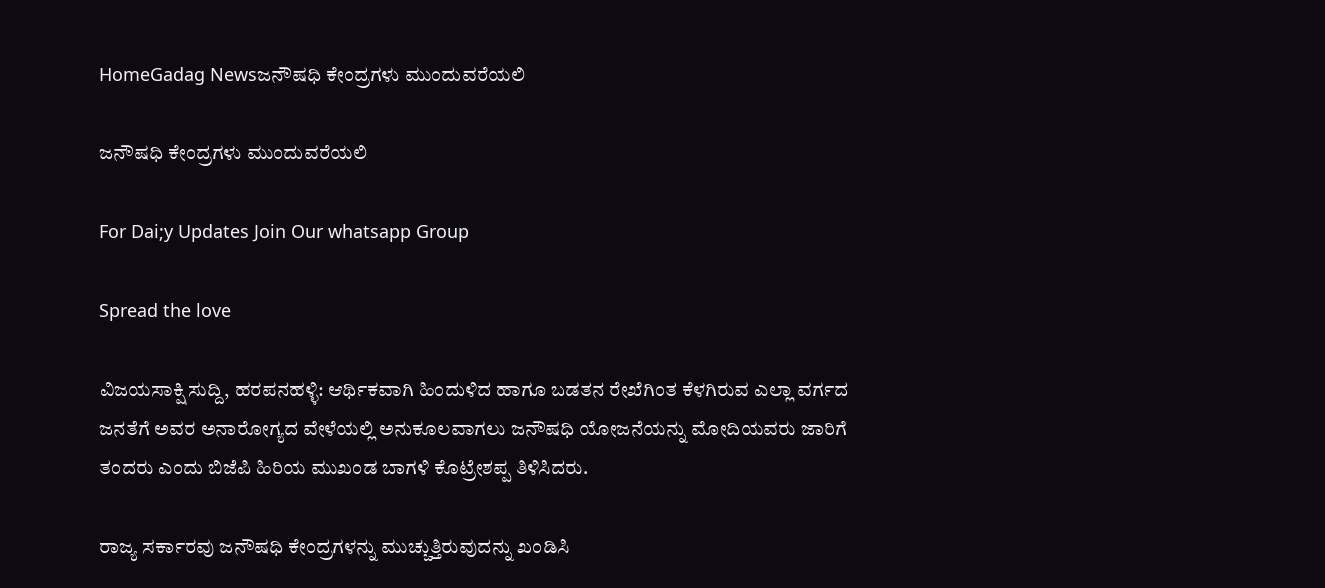HomeGadag Newsಜನೌಷಧಿ ಕೇಂದ್ರಗಳು ಮುಂದುವರೆಯಲಿ

ಜನೌಷಧಿ ಕೇಂದ್ರಗಳು ಮುಂದುವರೆಯಲಿ

For Dai;y Updates Join Our whatsapp Group

Spread the love

ವಿಜಯಸಾಕ್ಷಿ ಸುದ್ದಿ, ಹರಪನಹಳ್ಳಿ: ಆರ್ಥಿಕವಾಗಿ ಹಿಂದುಳಿದ ಹಾಗೂ ಬಡತನ ರೇಖೆಗಿಂತ ಕೆಳಗಿರುವ ಎಲ್ಲಾ ವರ್ಗದ ಜನತೆಗೆ ಅವರ ಅನಾರೋಗ್ಯದ ವೇಳೆಯಲ್ಲಿ ಅನುಕೂಲವಾಗಲು ಜನೌಷಧಿ ಯೋಜನೆಯನ್ನು ಮೋದಿಯವರು ಜಾರಿಗೆ ತಂದರು ಎಂದು ಬಿಜೆಪಿ ಹಿರಿಯ ಮುಖಂಡ ಬಾಗಳಿ ಕೊಟ್ರೇಶಪ್ಪ ತಿಳಿಸಿದರು.

ರಾಜ್ಯ ಸರ್ಕಾರವು ಜನೌಷಧಿ ಕೇಂದ್ರಗಳನ್ನು ಮುಚ್ಚುತ್ತಿರುವುದನ್ನು ಖಂಡಿಸಿ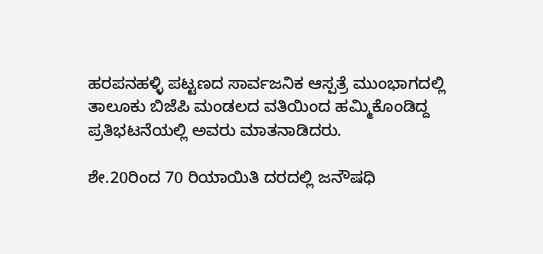ಹರಪನಹಳ್ಳಿ ಪಟ್ಟಣದ ಸಾರ್ವಜನಿಕ ಆಸ್ಪತ್ರೆ ಮುಂಭಾಗದಲ್ಲಿ ತಾಲೂಕು ಬಿಜೆಪಿ ಮಂಡಲದ ವತಿಯಿಂದ ಹಮ್ಮಿಕೊಂಡಿದ್ದ ಪ್ರತಿಭಟನೆಯಲ್ಲಿ ಅವರು ಮಾತನಾಡಿದರು.

ಶೇ.20ರಿಂದ 70 ರಿಯಾಯಿತಿ ದರದಲ್ಲಿ ಜನೌಷಧಿ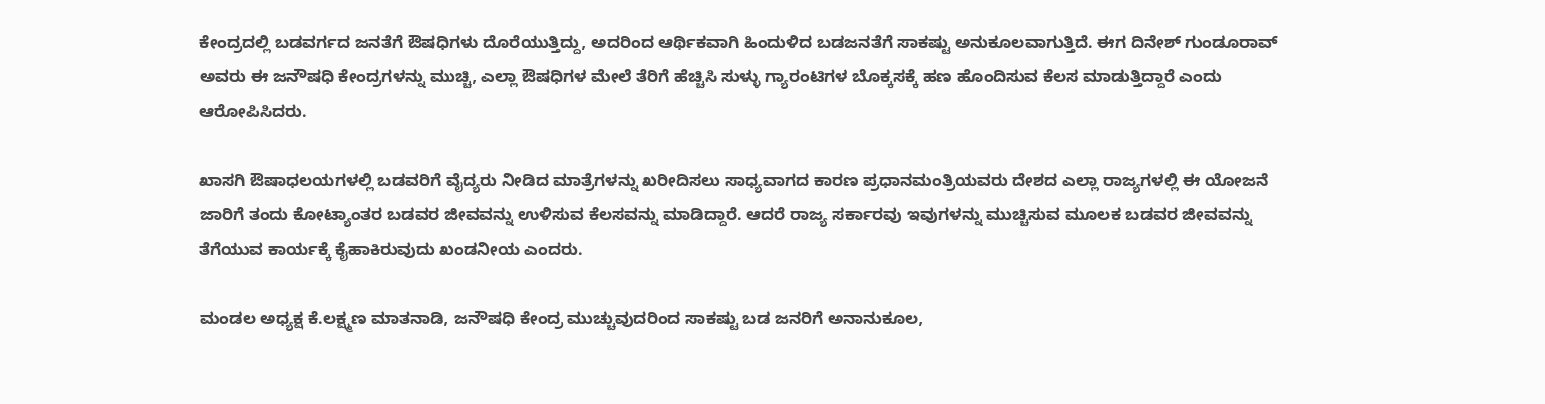ಕೇಂದ್ರದಲ್ಲಿ ಬಡವರ್ಗದ ಜನತೆಗೆ ಔಷಧಿಗಳು ದೊರೆಯುತ್ತಿದ್ದು, ಅದರಿಂದ ಆರ್ಥಿಕವಾಗಿ ಹಿಂದುಳಿದ ಬಡಜನತೆಗೆ ಸಾಕಷ್ಟು ಅನುಕೂಲವಾಗುತ್ತಿದೆ. ಈಗ ದಿನೇಶ್ ಗುಂಡೂರಾವ್ ಅವರು ಈ ಜನೌಷಧಿ ಕೇಂದ್ರಗಳನ್ನು ಮುಚ್ಚಿ, ಎಲ್ಲಾ ಔಷಧಿಗಳ ಮೇಲೆ ತೆರಿಗೆ ಹೆಚ್ಚಿಸಿ ಸುಳ್ಳು ಗ್ಯಾರಂಟಿಗಳ ಬೊಕ್ಕಸಕ್ಕೆ ಹಣ ಹೊಂದಿಸುವ ಕೆಲಸ ಮಾಡುತ್ತಿದ್ದಾರೆ ಎಂದು ಆರೋಪಿಸಿದರು.

ಖಾಸಗಿ ಔಷಾಧಲಯಗಳಲ್ಲಿ ಬಡವರಿಗೆ ವೈದ್ಯರು ನೀಡಿದ ಮಾತ್ರೆಗಳನ್ನು ಖರೀದಿಸಲು ಸಾಧ್ಯವಾಗದ ಕಾರಣ ಪ್ರಧಾನಮಂತ್ರಿಯವರು ದೇಶದ ಎಲ್ಲಾ ರಾಜ್ಯಗಳಲ್ಲಿ ಈ ಯೋಜನೆ ಜಾರಿಗೆ ತಂದು ಕೋಟ್ಯಾಂತರ ಬಡವರ ಜೀವವನ್ನು ಉಳಿಸುವ ಕೆಲಸವನ್ನು ಮಾಡಿದ್ದಾರೆ. ಆದರೆ ರಾಜ್ಯ ಸರ್ಕಾರವು ಇವುಗಳನ್ನು ಮುಚ್ಚಿಸುವ ಮೂಲಕ ಬಡವರ ಜೀವವನ್ನು ತೆಗೆಯುವ ಕಾರ್ಯಕ್ಕೆ ಕೈಹಾಕಿರುವುದು ಖಂಡನೀಯ ಎಂದರು.

ಮಂಡಲ ಅಧ್ಯಕ್ಷ ಕೆ.ಲಕ್ಷ್ಮಣ ಮಾತನಾಡಿ, ಜನೌಷಧಿ ಕೇಂದ್ರ ಮುಚ್ಚುವುದರಿಂದ ಸಾಕಷ್ಟು ಬಡ ಜನರಿಗೆ ಅನಾನುಕೂಲ,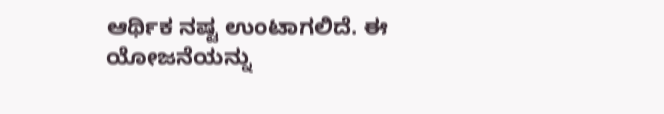ಆರ್ಥಿಕ ನಷ್ಟ ಉಂಟಾಗಲಿದೆ. ಈ ಯೋಜನೆಯನ್ನು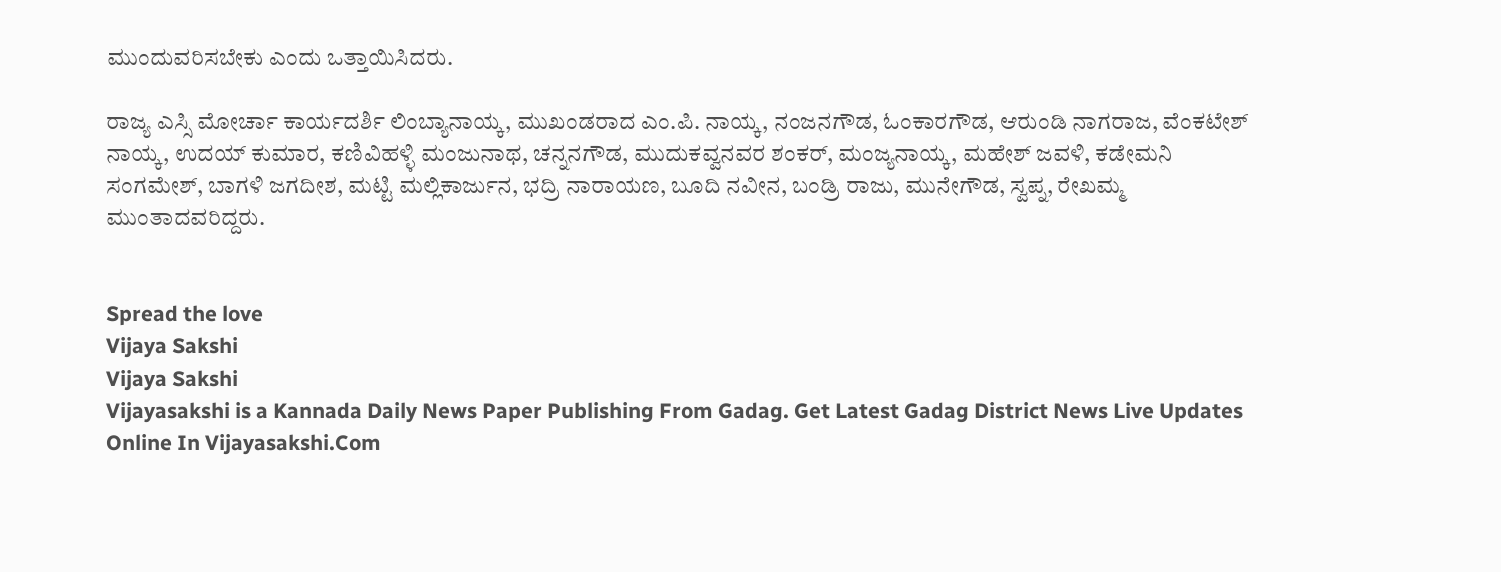ಮುಂದುವರಿಸಬೇಕು ಎಂದು ಒತ್ತಾಯಿಸಿದರು.

ರಾಜ್ಯ ಎಸ್ಸಿ ಮೋರ್ಚಾ ಕಾರ್ಯದರ್ಶಿ ಲಿಂಬ್ಯಾನಾಯ್ಕ, ಮುಖಂಡರಾದ ಎಂ.ಪಿ. ನಾಯ್ಕ, ನಂಜನಗೌಡ, ಓಂಕಾರಗೌಡ, ಆರುಂಡಿ ನಾಗರಾಜ, ವೆಂಕಟೇಶ್ ನಾಯ್ಕ, ಉದಯ್ ಕುಮಾರ, ಕಣಿವಿಹಳ್ಳಿ ಮಂಜುನಾಥ, ಚನ್ನನಗೌಡ, ಮುದುಕವ್ವನವರ ಶಂಕರ್, ಮಂಜ್ಯನಾಯ್ಕ, ಮಹೇಶ್ ಜವಳಿ, ಕಡೇಮನಿ ಸಂಗಮೇಶ್, ಬಾಗಳಿ ಜಗದೀಶ, ಮಟ್ಟಿ ಮಲ್ಲಿಕಾರ್ಜುನ, ಭದ್ರಿ ನಾರಾಯಣ, ಬೂದಿ ನವೀನ, ಬಂಡ್ರಿ ರಾಜು, ಮುನೇಗೌಡ, ಸ್ವಪ್ನ, ರೇಖಮ್ಮ ಮುಂತಾದವರಿದ್ದರು.


Spread the love
Vijaya Sakshi
Vijaya Sakshi
Vijayasakshi is a Kannada Daily News Paper Publishing From Gadag. Get Latest Gadag District News Live Updates Online In Vijayasakshi.Com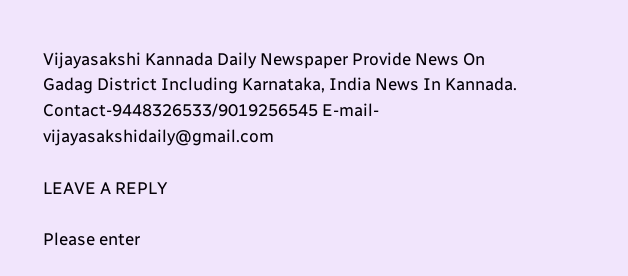Vijayasakshi Kannada Daily Newspaper Provide News On Gadag District Including Karnataka, India News In Kannada. Contact-9448326533/9019256545 E-mail-vijayasakshidaily@gmail.com

LEAVE A REPLY

Please enter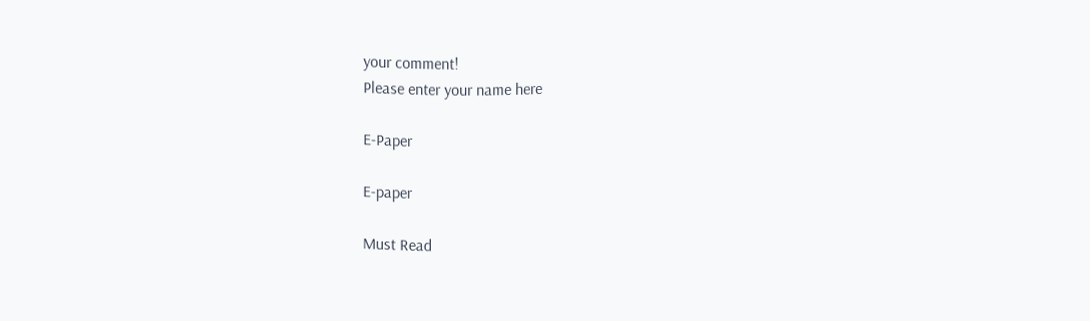your comment!
Please enter your name here

E-Paper

E-paper

Must Read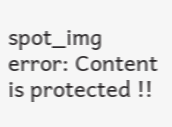spot_img
error: Content is protected !!